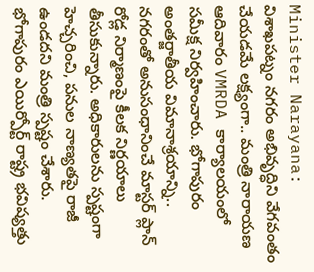Minister Narayana: విశాఖపట్నం నగరం అభివృద్ధిని వేగవంతం చేయడమే లక్ష్యంగా.. మంత్రి నారాయణ ఆదివారం VMRDA కార్యాలయంలో సమీక్ష నిర్వహించారు. భోగాపురం అంతర్జాతీయ విమానాశ్రయాన్ని.. నగరంతో అనుసంధానించే మాస్టర్ ప్లాన్ రోడ్ల నిర్మాణంపై కీలక నిర్ణయాలు తీసుకున్నారు. అధికారులను స్పష్టంగా హెచ్చరించి, పనుల నాణ్యతపై రాజీ ఉండదని మంత్రి స్పష్టం చేశారు.
భోగాపురం ఎయిర్పోర్ట్ రాష్ట్ర భవిష్యత్తు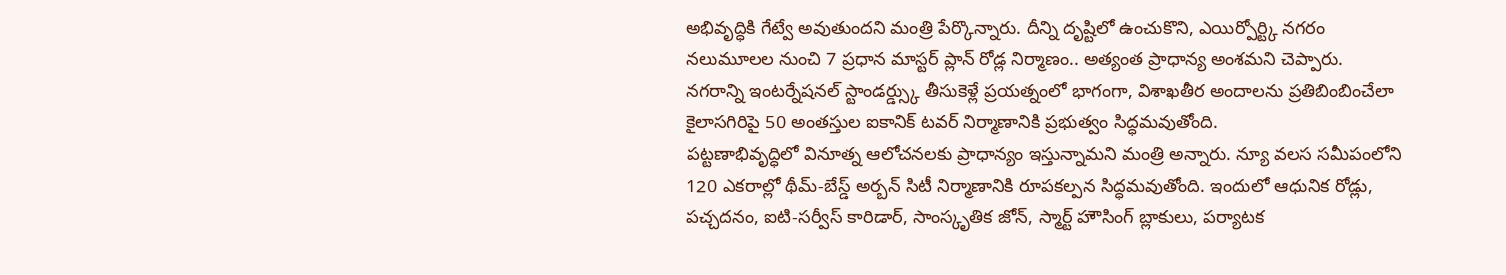అభివృద్ధికి గేట్వే అవుతుందని మంత్రి పేర్కొన్నారు. దీన్ని దృష్టిలో ఉంచుకొని, ఎయిర్పోర్ట్కి నగరం నలుమూలల నుంచి 7 ప్రధాన మాస్టర్ ప్లాన్ రోడ్ల నిర్మాణం.. అత్యంత ప్రాధాన్య అంశమని చెప్పారు.
నగరాన్ని ఇంటర్నేషనల్ స్టాండర్డ్స్కు తీసుకెళ్లే ప్రయత్నంలో భాగంగా, విశాఖతీర అందాలను ప్రతిబింబించేలా కైలాసగిరిపై 50 అంతస్తుల ఐకానిక్ టవర్ నిర్మాణానికి ప్రభుత్వం సిద్ధమవుతోంది.
పట్టణాభివృద్ధిలో వినూత్న ఆలోచనలకు ప్రాధాన్యం ఇస్తున్నామని మంత్రి అన్నారు. న్యూ వలస సమీపంలోని 120 ఎకరాల్లో థీమ్-బేస్డ్ అర్బన్ సిటీ నిర్మాణానికి రూపకల్పన సిద్ధమవుతోంది. ఇందులో ఆధునిక రోడ్లు, పచ్చదనం, ఐటి-సర్వీస్ కారిడార్, సాంస్కృతిక జోన్, స్మార్ట్ హౌసింగ్ బ్లాకులు, పర్యాటక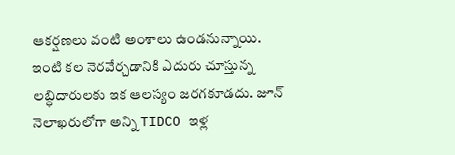ఆకర్షణలు వంటి అంశాలు ఉండనున్నాయి.
ఇంటి కల నెరవేర్చడానికి ఎదురు చూస్తున్న లబ్ధిదారులకు ఇక ఆలస్యం జరగకూడదు. జూన్ నెలాఖరులోగా అన్ని TIDCO ఇళ్ల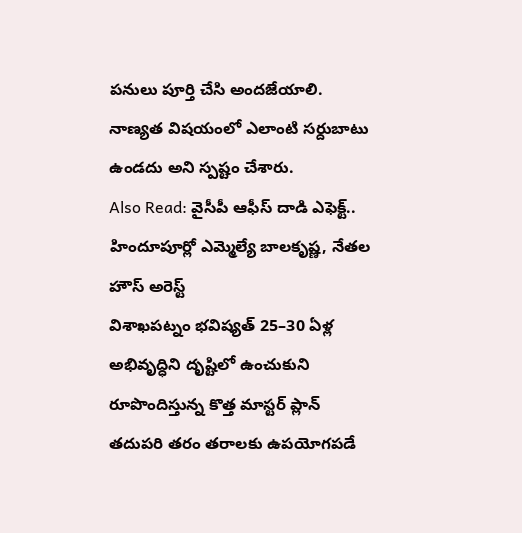పనులు పూర్తి చేసి అందజేయాలి. నాణ్యత విషయంలో ఎలాంటి సర్దుబాటు ఉండదు అని స్పష్టం చేశారు.
Also Read: వైసీపీ ఆఫీస్ దాడి ఎఫెక్ట్.. హిందూపూర్లో ఎమ్మెల్యే బాలకృష్ణ, నేతల హౌస్ అరెస్ట్
విశాఖపట్నం భవిష్యత్ 25–30 ఏళ్ల అభివృద్ధిని దృష్టిలో ఉంచుకుని రూపొందిస్తున్న కొత్త మాస్టర్ ప్లాన్ తదుపరి తరం తరాలకు ఉపయోగపడే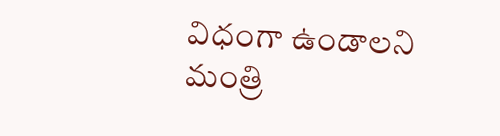విధంగా ఉండాలని మంత్రి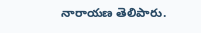నారాయణ తెలిపారు.